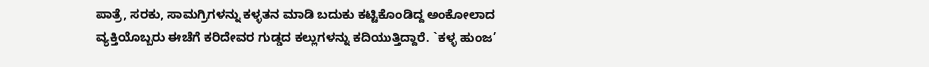ಪಾತ್ರೆ, ಸರಕು, ಸಾಮಗ್ರಿಗಳನ್ನು ಕಳ್ಳತನ ಮಾಡಿ ಬದುಕು ಕಟ್ಟಿಕೊಂಡಿದ್ದ ಅಂಕೋಲಾದ ವ್ಯಕ್ತಿಯೊಬ್ಬರು ಈಚೆಗೆ ಕರಿದೇವರ ಗುಡ್ಡದ ಕಲ್ಲುಗಳನ್ನು ಕದಿಯುತ್ತಿದ್ದಾರೆ. `ಕಳ್ಳ ಹುಂಜ’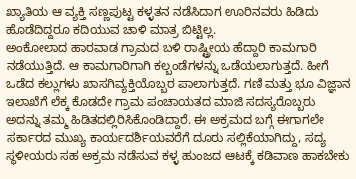ಖ್ಯಾತಿಯ ಆ ವ್ಯಕ್ತಿ ಸಣ್ಣಪುಟ್ಟ ಕಳ್ಳತನ ನಡೆಸಿದಾಗ ಊರಿನವರು ಹಿಡಿದು ಹೊಡೆದಿದ್ದರೂ ಕದಿಯುವ ಚಾಳಿ ಮಾತ್ರ ಬಿಟ್ಟಿಲ್ಲ.
ಅಂಕೋಲಾದ ಹಾರವಾಡ ಗ್ರಾಮದ ಬಳಿ ರಾಷ್ಟ್ರೀಯ ಹೆದ್ದಾರಿ ಕಾಮಗಾರಿ ನಡೆಯುತ್ತಿದೆ. ಆ ಕಾಮಗಾರಿಗಾಗಿ ಕಲ್ಬಂಡೆಗಳನ್ನು ಒಡೆಯಲಾಗುತ್ತದೆ. ಹೀಗೆ ಒಡೆದ ಕಲ್ಲುಗಳು ಖಾಸಗಿವ್ಯಕ್ತಿಯೊಬ್ಬರ ಪಾಲಾಗುತ್ತದೆ. ಗಣಿ ಮತ್ತು ಭೂ ವಿಜ್ಞಾನ ಇಲಾಖೆಗೆ ಲೆಕ್ಕ ಕೊಡದೇ ಗ್ರಾಮ ಪಂಚಾಯತದ ಮಾಜಿ ಸದಸ್ಯರೊಬ್ಬರು ಅದನ್ನು ತಮ್ಮ ಹಿಡಿತದಲ್ಲಿರಿಸಿಕೊಂಡಿದ್ದಾರೆ. ಈ ಅಕ್ರಮದ ಬಗ್ಗೆ ಈಗಾಗಲೇ ಸರ್ಕಾರದ ಮುಖ್ಯ ಕಾರ್ಯದರ್ಶಿಯವರೆಗೆ ದೂರು ಸಲ್ಲಿಕೆಯಾಗಿದ್ದು, ಸದ್ಯ ಸ್ಥಳೀಯರು ಸಹ ಅಕ್ರಮ ನಡೆಸುವ ಕಳ್ಳ ಹುಂಜದ ಆಟಕ್ಕೆ ಕಡಿವಾಣ ಹಾಕಬೇಕು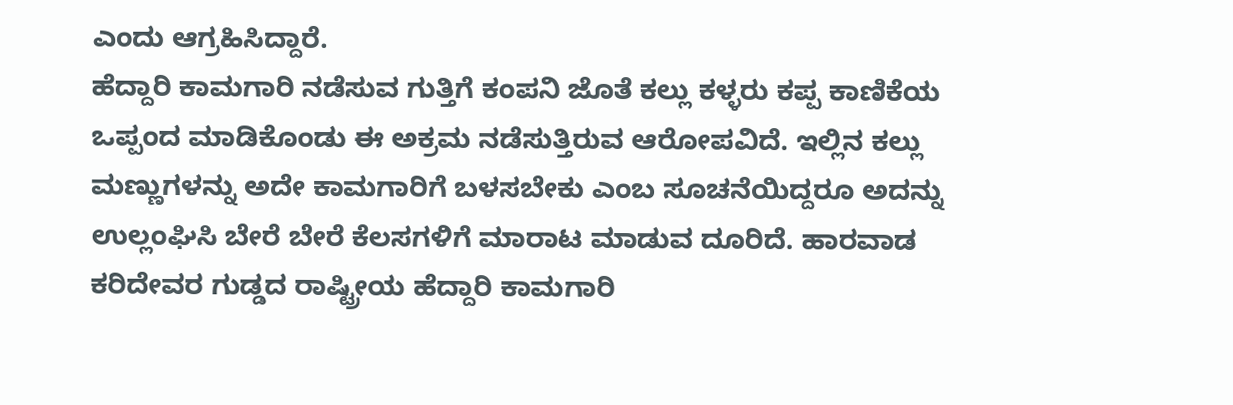ಎಂದು ಆಗ್ರಹಿಸಿದ್ದಾರೆ.
ಹೆದ್ದಾರಿ ಕಾಮಗಾರಿ ನಡೆಸುವ ಗುತ್ತಿಗೆ ಕಂಪನಿ ಜೊತೆ ಕಲ್ಲು ಕಳ್ಳರು ಕಪ್ಪ ಕಾಣಿಕೆಯ ಒಪ್ಪಂದ ಮಾಡಿಕೊಂಡು ಈ ಅಕ್ರಮ ನಡೆಸುತ್ತಿರುವ ಆರೋಪವಿದೆ. ಇಲ್ಲಿನ ಕಲ್ಲು ಮಣ್ಣುಗಳನ್ನು ಅದೇ ಕಾಮಗಾರಿಗೆ ಬಳಸಬೇಕು ಎಂಬ ಸೂಚನೆಯಿದ್ದರೂ ಅದನ್ನು ಉಲ್ಲಂಘಿಸಿ ಬೇರೆ ಬೇರೆ ಕೆಲಸಗಳಿಗೆ ಮಾರಾಟ ಮಾಡುವ ದೂರಿದೆ. ಹಾರವಾಡ ಕರಿದೇವರ ಗುಡ್ಡದ ರಾಷ್ಟ್ರೀಯ ಹೆದ್ದಾರಿ ಕಾಮಗಾರಿ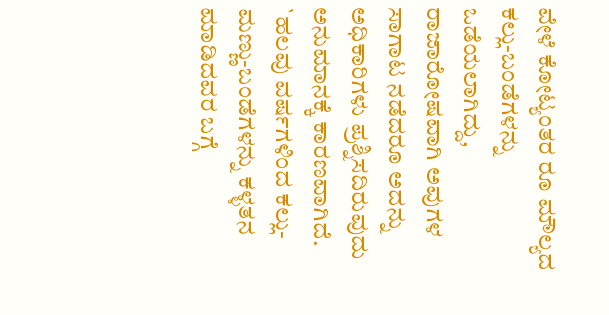ವೇಳೆ ಕೋಟ್ಯಂತರ ರೂ ಮೌಲ್ಯದ ಕಲ್ಲು-ಬಂಡೆಗಳನ್ನು ಒಡೆಯಲಾಗಿದ್ದು, ರಾಜಾರೋಷವಾಗಿ ಅವುಗಳ ಸಾಗಾಟ ನಡೆದರೂ ಅದನ್ನು ಅಧಿಕಾರಿಗಳು ಪ್ರಶ್ನಿಸದಿರುವುದು ಅನುಮಾನಕ್ಕೆ ಕಾರಣವಾಗಿದೆ.
`ಹಲವು ವರ್ಷಗಳಿಂದ ಕಲ್ಲು-ಮಣ್ಣು-ಬಂಡೆಗಳನ್ನು ಕಳ್ಳತನ ಮಾಡಿದವರ ಬಗ್ಗೆ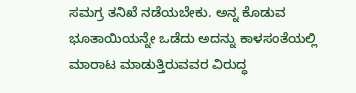ಸಮಗ್ರ ತನಿಖೆ ನಡೆಯಬೇಕು. ಅನ್ನ ಕೊಡುವ ಭೂತಾಯಿಯನ್ನೇ ಒಡೆದು ಅದನ್ನು ಕಾಳಸಂತೆಯಲ್ಲಿ ಮಾರಾಟ ಮಾಡುತ್ತಿರುವವರ ವಿರುದ್ಧ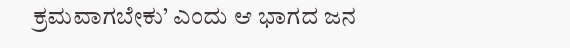ಕ್ರಮವಾಗಬೇಕು’ ಎಂದು ಆ ಭಾಗದ ಜನ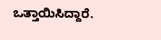ಒತ್ತಾಯಿಸಿದ್ದಾರೆ.